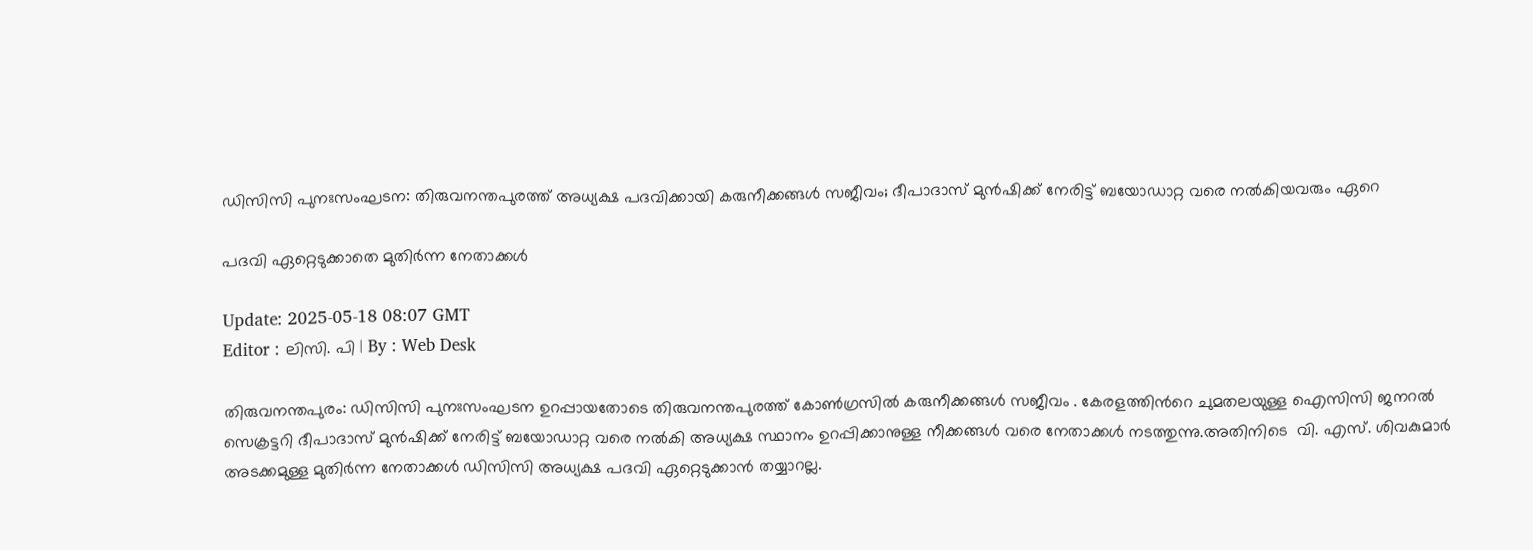ഡിസിസി പുനഃസംഘടന: തിരുവനന്തപുരത്ത് അധ്യക്ഷ പദവിക്കായി കരുനീക്കങ്ങള്‍ സജീവം; ദീപാദാസ് മുൻഷിക്ക് നേരിട്ട് ബയോഡാറ്റ വരെ നൽകിയവരും ഏറെ

പദവി ഏറ്റെടുക്കാതെ മുതിര്‍ന്ന നേതാക്കള്‍

Update: 2025-05-18 08:07 GMT
Editor : ലിസി. പി | By : Web Desk

തിരുവനന്തപുരം: ഡിസിസി പുനഃസംഘടന ഉറപ്പായതോടെ തിരുവനന്തപുരത്ത് കോൺഗ്രസിൽ കരുനീക്കങ്ങൾ സജീവം . കേരളത്തിന്‍റെ ചുമതലയുള്ള ഐസിസി ജനറൽ സെക്രട്ടറി ദീപാദാസ് മുൻഷിക്ക് നേരിട്ട് ബയോഡാറ്റ വരെ നൽകി അധ്യക്ഷ സ്ഥാനം ഉറപ്പിക്കാനുള്ള നീക്കങ്ങൾ വരെ നേതാക്കൾ നടത്തുന്നു.അതിനിടെ  വി. എസ്. ശിവകുമാർ അടക്കമുള്ള മുതിർന്ന നേതാക്കൾ ഡിസിസി അധ്യക്ഷ പദവി ഏറ്റെടുക്കാൻ തയ്യാറല്ല.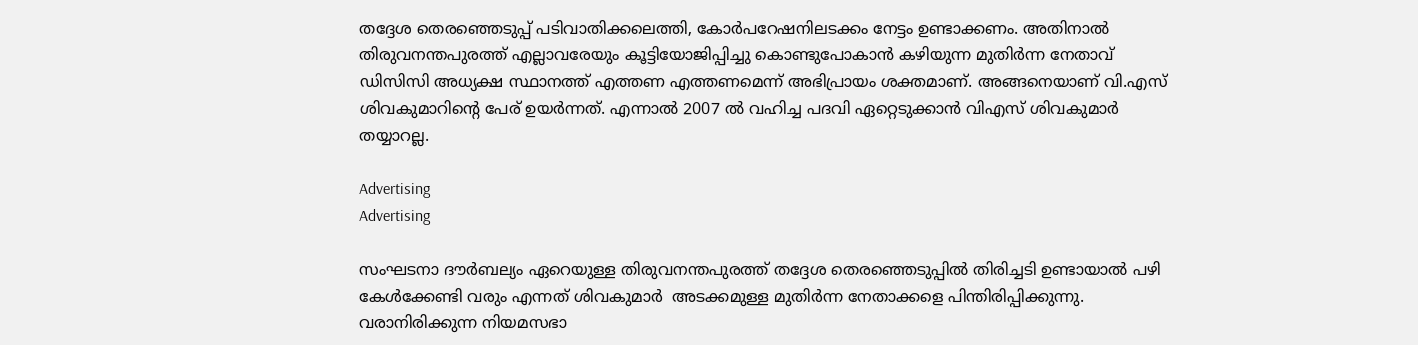തദ്ദേശ തെരഞ്ഞെടുപ്പ് പടിവാതിക്കലെത്തി, കോർപറേഷനിലടക്കം നേട്ടം ഉണ്ടാക്കണം. അതിനാൽ തിരുവനന്തപുരത്ത് എല്ലാവരേയും കൂട്ടിയോജിപ്പിച്ചു കൊണ്ടുപോകാൻ കഴിയുന്ന മുതിർന്ന നേതാവ് ഡിസിസി അധ്യക്ഷ സ്ഥാനത്ത് എത്തണ എത്തണമെന്ന് അഭിപ്രായം ശക്തമാണ്. അങ്ങനെയാണ് വി.എസ് ശിവകുമാറിൻ്റെ പേര് ഉയർന്നത്. എന്നാൽ 2007 ൽ വഹിച്ച പദവി ഏറ്റെടുക്കാൻ വിഎസ് ശിവകുമാർ തയ്യാറല്ല.

Advertising
Advertising

സംഘടനാ ദൗർബല്യം ഏറെയുള്ള തിരുവനന്തപുരത്ത് തദ്ദേശ തെരഞ്ഞെടുപ്പിൽ തിരിച്ചടി ഉണ്ടായാൽ പഴി കേൾക്കേണ്ടി വരും എന്നത് ശിവകുമാർ  അടക്കമുള്ള മുതിർന്ന നേതാക്കളെ പിന്തിരിപ്പിക്കുന്നു. വരാനിരിക്കുന്ന നിയമസഭാ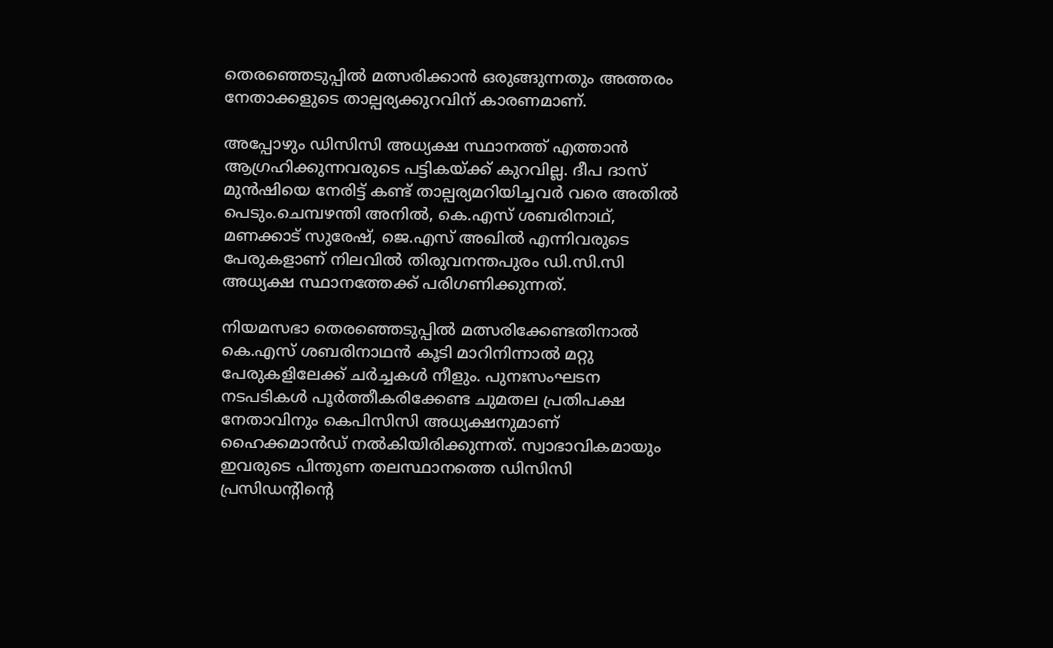തെരഞ്ഞെടുപ്പിൽ മത്സരിക്കാൻ ഒരുങ്ങുന്നതും അത്തരം നേതാക്കളുടെ താല്പര്യക്കുറവിന് കാരണമാണ്.

അപ്പോഴും ഡിസിസി അധ്യക്ഷ സ്ഥാനത്ത് എത്താൻ ആഗ്രഹിക്കുന്നവരുടെ പട്ടികയ്ക്ക് കുറവില്ല. ദീപ ദാസ് മുൻഷിയെ നേരിട്ട് കണ്ട് താല്പര്യമറിയിച്ചവർ വരെ അതിൽ പെടും.ചെമ്പഴന്തി അനിൽ, കെ.എസ് ശബരിനാഥ്, മണക്കാട് സുരേഷ്, ജെ.എസ് അഖിൽ എന്നിവരുടെ പേരുകളാണ് നിലവിൽ തിരുവനന്തപുരം ഡി.സി.സി അധ്യക്ഷ സ്ഥാനത്തേക്ക് പരിഗണിക്കുന്നത്.

നിയമസഭാ തെരഞ്ഞെടുപ്പിൽ മത്സരിക്കേണ്ടതിനാൽ കെ.എസ് ശബരിനാഥൻ കൂടി മാറിനിന്നാൽ മറ്റു പേരുകളിലേക്ക് ചർച്ചകൾ നീളും. പുനഃസംഘടന നടപടികൾ പൂർത്തീകരിക്കേണ്ട ചുമതല പ്രതിപക്ഷ നേതാവിനും കെപിസിസി അധ്യക്ഷനുമാണ് ഹൈക്കമാൻഡ് നൽകിയിരിക്കുന്നത്. സ്വാഭാവികമായും ഇവരുടെ പിന്തുണ തലസ്ഥാനത്തെ ഡിസിസി പ്രസിഡന്റിന്റെ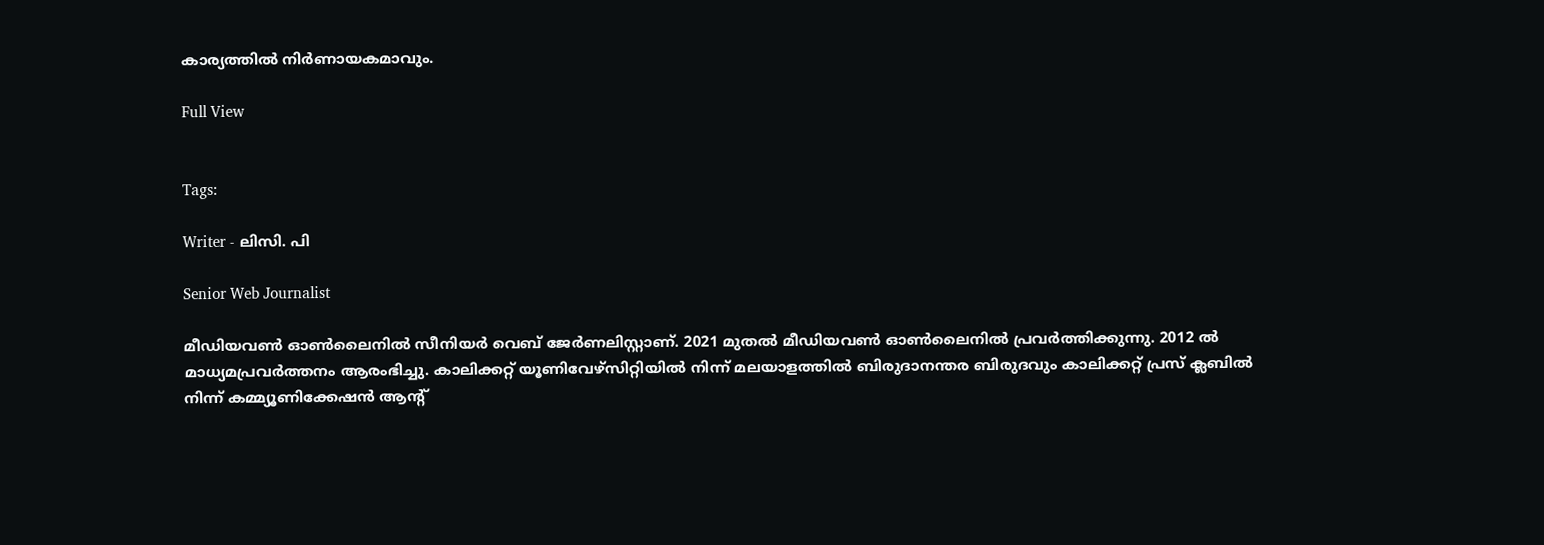കാര്യത്തിൽ നിർണായകമാവും.

Full View


Tags:

Writer - ലിസി. പി

Senior Web Journalist

മീഡിയവൺ ഓൺലൈനിൽ സീനിയർ വെബ് ജേർണലിസ്റ്റാണ്. 2021 മുതൽ മീഡിയവൺ ഓൺലൈനിൽ പ്രവർത്തിക്കുന്നു. 2012 ല്‍ മാധ്യമപ്രവര്‍ത്തനം ആരംഭിച്ചു. കാലിക്കറ്റ് യൂണിവേഴ്‌സിറ്റിയിൽ നിന്ന് മലയാളത്തിൽ ബിരുദാനന്തര ബിരുദവും കാലിക്കറ്റ് പ്രസ് ക്ലബിൽ നിന്ന് കമ്മ്യൂണിക്കേഷൻ ആന്റ്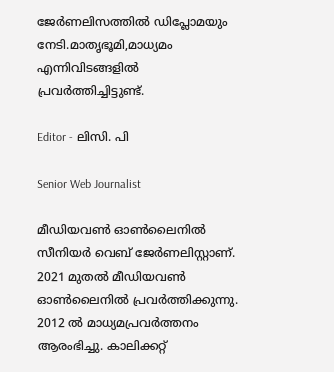ജേർണലിസത്തിൽ ഡിപ്ലോമയും നേടി.മാതൃഭൂമി,മാധ്യമം എന്നിവിടങ്ങളിൽ പ്രവർത്തിച്ചിട്ടുണ്ട്.

Editor - ലിസി. പി

Senior Web Journalist

മീഡിയവൺ ഓൺലൈനിൽ സീനിയർ വെബ് ജേർണലിസ്റ്റാണ്. 2021 മുതൽ മീഡിയവൺ ഓൺലൈനിൽ പ്രവർത്തിക്കുന്നു. 2012 ല്‍ മാധ്യമപ്രവര്‍ത്തനം ആരംഭിച്ചു. കാലിക്കറ്റ്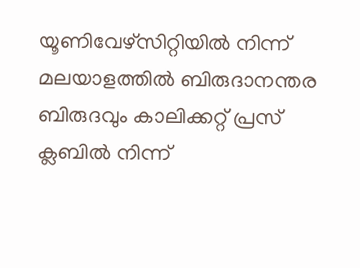യൂണിവേഴ്‌സിറ്റിയിൽ നിന്ന് മലയാളത്തിൽ ബിരുദാനന്തര ബിരുദവും കാലിക്കറ്റ് പ്രസ് ക്ലബിൽ നിന്ന്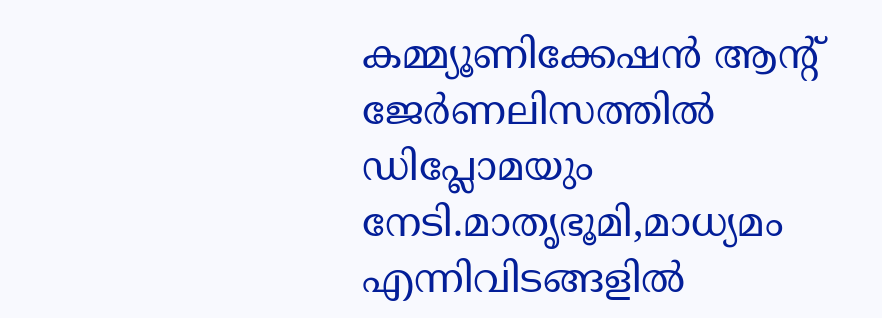കമ്മ്യൂണിക്കേഷൻ ആന്റ് ജേർണലിസത്തിൽ ഡിപ്ലോമയും നേടി.മാതൃഭൂമി,മാധ്യമം എന്നിവിടങ്ങളിൽ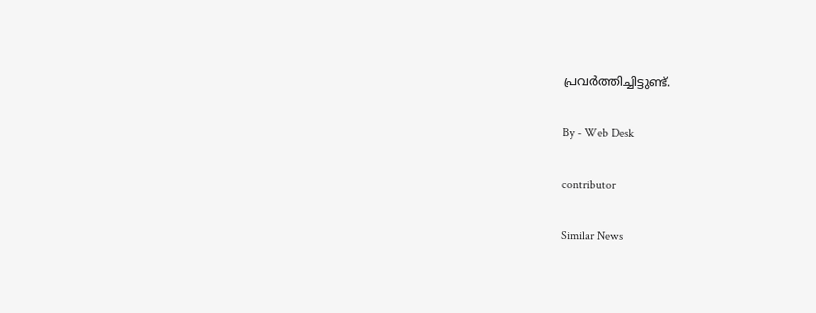പ്രവർത്തിച്ചിട്ടുണ്ട്.

By - Web Desk

contributor

Similar News